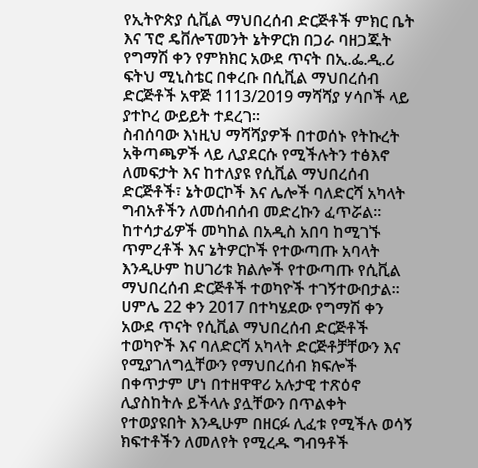የኢትዮጵያ ሲቪል ማህበረሰብ ድርጅቶች ምክር ቤት እና ፕሮ ዴቨሎፕመንት ኔትዎርክ በጋራ ባዘጋጁት የግማሽ ቀን የምክክር አውደ ጥናት በኢ.ፌ.ዲ.ሪ ፍትህ ሚኒስቴር በቀረቡ በሲቪል ማህበረሰብ ድርጅቶች አዋጅ 1113/2019 ማሻሻያ ሃሳቦች ላይ ያተኮረ ውይይት ተደረገ።
ስብሰባው እነዚህ ማሻሻያዎች በተወሰኑ የትኩረት አቅጣጫዎች ላይ ሊያደርሱ የሚችሉትን ተፅእኖ ለመፍታት እና ከተለያዩ የሲቪል ማህበረሰብ ድርጅቶች፣ ኔትወርኮች እና ሌሎች ባለድርሻ አካላት ግብአቶችን ለመሰብሰብ መድረኩን ፈጥሯል።
ከተሳታፊዎች መካከል በአዲስ አበባ ከሚገኙ ጥምረቶች እና ኔትዎርኮች የተውጣጡ አባላት እንዲሁም ከሀገሪቱ ክልሎች የተውጣጡ የሲቪል ማህበረሰብ ድርጅቶች ተወካዮች ተገኝተውበታል።
ሀምሌ 22 ቀን 2017 በተካሄደው የግማሽ ቀን አውደ ጥናት የሲቪል ማህበረሰብ ድርጅቶች ተወካዮች እና ባለድርሻ አካላት ድርጅቶቻቸውን እና የሚያገለግሏቸውን የማህበረሰብ ክፍሎች በቀጥታም ሆነ በተዘዋዋሪ አሉታዊ ተጽዕኖ ሊያስከትሉ ይችላሉ ያሏቸውን በጥልቀት የተወያዩበት እንዲሁም በዘርፉ ሊፈቱ የሚችሉ ወሳኝ ክፍተቶችን ለመለየት የሚረዱ ግብዓቶች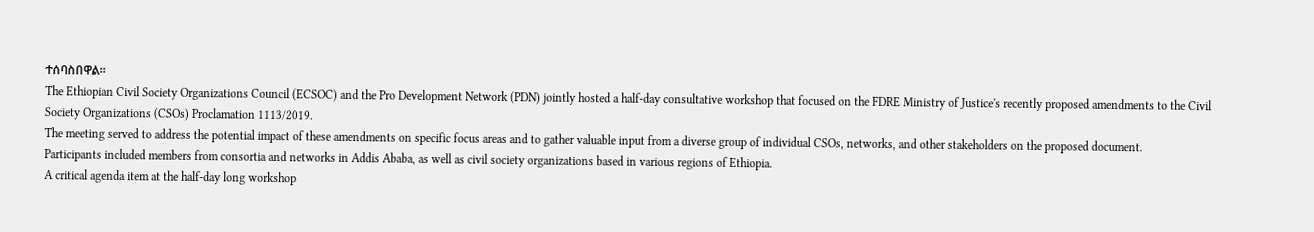ተሰባስበዋል።
The Ethiopian Civil Society Organizations Council (ECSOC) and the Pro Development Network (PDN) jointly hosted a half-day consultative workshop that focused on the FDRE Ministry of Justice's recently proposed amendments to the Civil Society Organizations (CSOs) Proclamation 1113/2019.
The meeting served to address the potential impact of these amendments on specific focus areas and to gather valuable input from a diverse group of individual CSOs, networks, and other stakeholders on the proposed document.
Participants included members from consortia and networks in Addis Ababa, as well as civil society organizations based in various regions of Ethiopia.
A critical agenda item at the half-day long workshop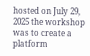hosted on July 29, 2025 the workshop was to create a platform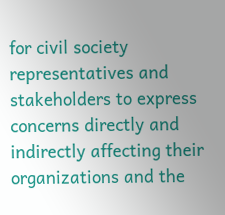for civil society representatives and stakeholders to express concerns directly and indirectly affecting their organizations and the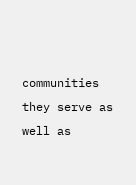communities they serve as well as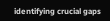identifying crucial gaps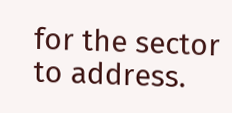for the sector to address.